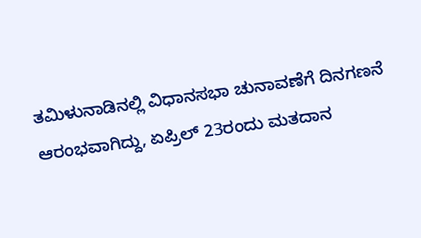ತಮಿಳುನಾಡಿನಲ್ಲಿ ವಿಧಾನಸಭಾ ಚುನಾವಣೆಗೆ ದಿನಗಣನೆ ಆರಂಭವಾಗಿದ್ದು, ಏಪ್ರಿಲ್ 23ರಂದು ಮತದಾನ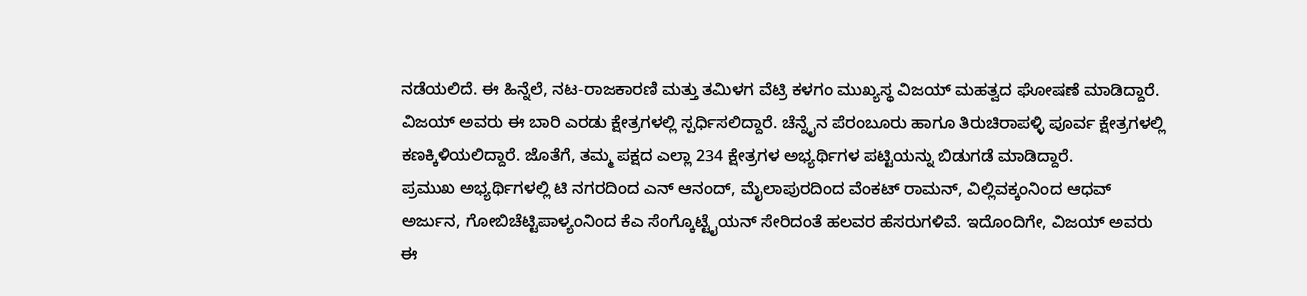ನಡೆಯಲಿದೆ. ಈ ಹಿನ್ನೆಲೆ, ನಟ-ರಾಜಕಾರಣಿ ಮತ್ತು ತಮಿಳಗ ವೆಟ್ರಿ ಕಳಗಂ ಮುಖ್ಯಸ್ಥ ವಿಜಯ್ ಮಹತ್ವದ ಘೋಷಣೆ ಮಾಡಿದ್ದಾರೆ. ವಿಜಯ್ ಅವರು ಈ ಬಾರಿ ಎರಡು ಕ್ಷೇತ್ರಗಳಲ್ಲಿ ಸ್ಪರ್ಧಿಸಲಿದ್ದಾರೆ. ಚೆನ್ನೈನ ಪೆರಂಬೂರು ಹಾಗೂ ತಿರುಚಿರಾಪಳ್ಳಿ ಪೂರ್ವ ಕ್ಷೇತ್ರಗಳಲ್ಲಿ ಕಣಕ್ಕಿಳಿಯಲಿದ್ದಾರೆ. ಜೊತೆಗೆ, ತಮ್ಮ ಪಕ್ಷದ ಎಲ್ಲಾ 234 ಕ್ಷೇತ್ರಗಳ ಅಭ್ಯರ್ಥಿಗಳ ಪಟ್ಟಿಯನ್ನು ಬಿಡುಗಡೆ ಮಾಡಿದ್ದಾರೆ.
ಪ್ರಮುಖ ಅಭ್ಯರ್ಥಿಗಳಲ್ಲಿ ಟಿ ನಗರದಿಂದ ಎನ್ ಆನಂದ್, ಮೈಲಾಪುರದಿಂದ ವೆಂಕಟ್ ರಾಮನ್, ವಿಲ್ಲಿವಕ್ಕಂನಿಂದ ಆಧವ್ ಅರ್ಜುನ, ಗೋಬಿಚೆಟ್ಟಿಪಾಳ್ಯಂನಿಂದ ಕೆಎ ಸೆಂಗ್ಕೊಟ್ಟೈಯನ್ ಸೇರಿದಂತೆ ಹಲವರ ಹೆಸರುಗಳಿವೆ. ಇದೊಂದಿಗೇ, ವಿಜಯ್ ಅವರು ಈ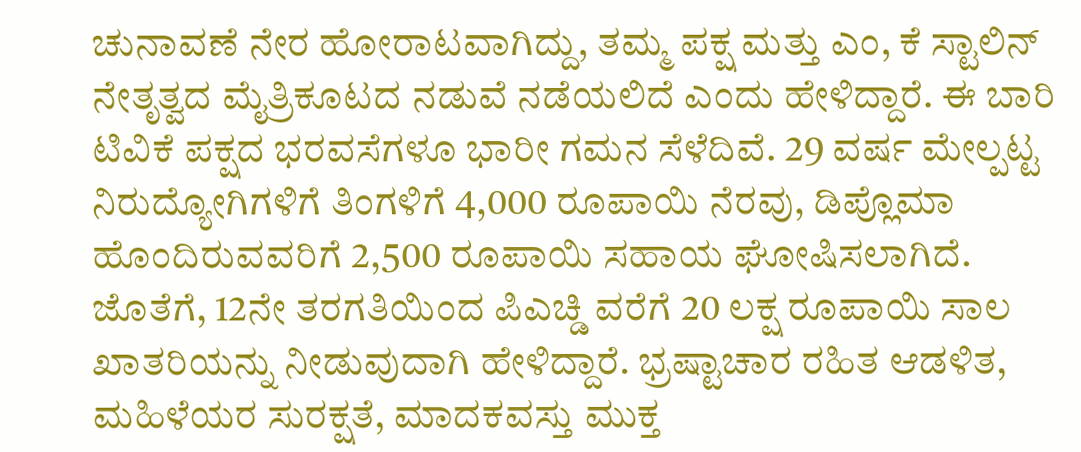ಚುನಾವಣೆ ನೇರ ಹೋರಾಟವಾಗಿದ್ದು, ತಮ್ಮ ಪಕ್ಷ ಮತ್ತು ಎಂ, ಕೆ ಸ್ಟಾಲಿನ್ ನೇತೃತ್ವದ ಮೈತ್ರಿಕೂಟದ ನಡುವೆ ನಡೆಯಲಿದೆ ಎಂದು ಹೇಳಿದ್ದಾರೆ. ಈ ಬಾರಿ ಟಿವಿಕೆ ಪಕ್ಷದ ಭರವಸೆಗಳೂ ಭಾರೀ ಗಮನ ಸೆಳೆದಿವೆ. 29 ವರ್ಷ ಮೇಲ್ಪಟ್ಟ ನಿರುದ್ಯೋಗಿಗಳಿಗೆ ತಿಂಗಳಿಗೆ 4,000 ರೂಪಾಯಿ ನೆರವು, ಡಿಪ್ಲೊಮಾ ಹೊಂದಿರುವವರಿಗೆ 2,500 ರೂಪಾಯಿ ಸಹಾಯ ಘೋಷಿಸಲಾಗಿದೆ. ಜೊತೆಗೆ, 12ನೇ ತರಗತಿಯಿಂದ ಪಿಎಚ್ಡಿ ವರೆಗೆ 20 ಲಕ್ಷ ರೂಪಾಯಿ ಸಾಲ ಖಾತರಿಯನ್ನು ನೀಡುವುದಾಗಿ ಹೇಳಿದ್ದಾರೆ. ಭ್ರಷ್ಟಾಚಾರ ರಹಿತ ಆಡಳಿತ, ಮಹಿಳೆಯರ ಸುರಕ್ಷತೆ, ಮಾದಕವಸ್ತು ಮುಕ್ತ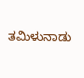ತಮಿಳುನಾಡು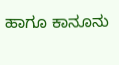ಹಾಗೂ ಕಾನೂನು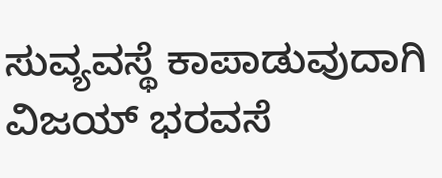ಸುವ್ಯವಸ್ಥೆ ಕಾಪಾಡುವುದಾಗಿ ವಿಜಯ್ ಭರವಸೆ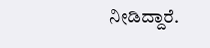ನೀಡಿದ್ದಾರೆ.